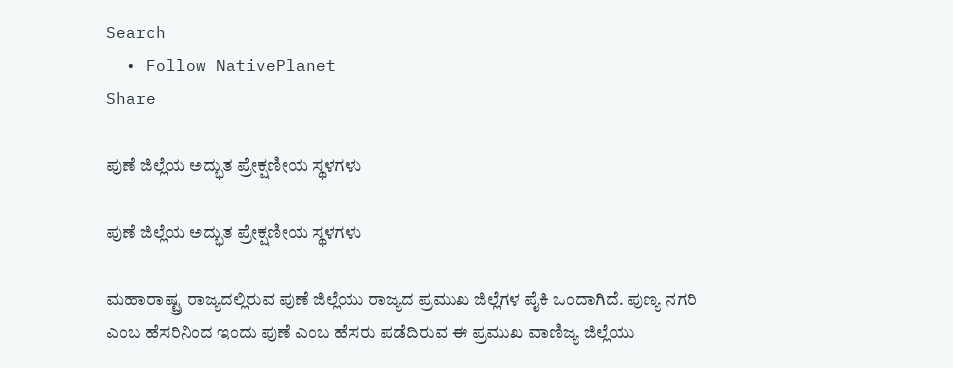Search
  • Follow NativePlanet
Share

ಪುಣೆ ಜಿಲ್ಲೆಯ ಅದ್ಭುತ ಪ್ರೇಕ್ಷಣೀಯ ಸ್ಥಳಗಳು

ಪುಣೆ ಜಿಲ್ಲೆಯ ಅದ್ಭುತ ಪ್ರೇಕ್ಷಣೀಯ ಸ್ಥಳಗಳು

ಮಹಾರಾಷ್ಟ್ರ ರಾಜ್ಯದಲ್ಲಿರುವ ಪುಣೆ ಜಿಲ್ಲೆಯು ರಾಜ್ಯದ ಪ್ರಮುಖ ಜಿಲ್ಲೆಗಳ ಪೈಕಿ ಒಂದಾಗಿದೆ. ಪುಣ್ಯ ನಗರಿ ಎಂಬ ಹೆಸರಿನಿಂದ ಇಂದು ಪುಣೆ ಎಂಬ ಹೆಸರು ಪಡೆದಿರುವ ಈ ಪ್ರಮುಖ ವಾಣಿಜ್ಯ ಜಿಲ್ಲೆಯು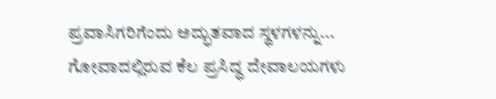ಪ್ರವಾಸಿಗರಿಗೆಂದು ಅದ್ಭುತವಾದ ಸ್ಥಳಗಳನ್ನು...
ಗೋವಾದಲ್ಲಿರುವ ಕೆಲ ಪ್ರಸಿದ್ಧ ದೇವಾಲಯಗಳು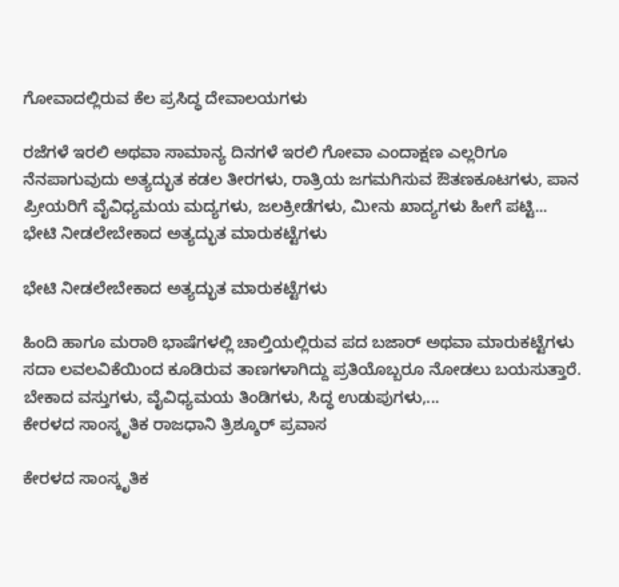ಗೋವಾದಲ್ಲಿರುವ ಕೆಲ ಪ್ರಸಿದ್ಧ ದೇವಾಲಯಗಳು

ರಜೆಗಳೆ ಇರಲಿ ಅಥವಾ ಸಾಮಾನ್ಯ ದಿನಗಳೆ ಇರಲಿ ಗೋವಾ ಎಂದಾಕ್ಷಣ ಎಲ್ಲರಿಗೂ ನೆನಪಾಗುವುದು ಅತ್ಯದ್ಭುತ ಕಡಲ ತೀರಗಳು, ರಾತ್ರಿಯ ಜಗಮಗಿಸುವ ಔತಣಕೂಟಗಳು, ಪಾನ ಪ್ರೀಯರಿಗೆ ವೈವಿಧ್ಯಮಯ ಮದ್ಯಗಳು, ಜಲಕ್ರೀಡೆಗಳು, ಮೀನು ಖಾದ್ಯಗಳು ಹೀಗೆ ಪಟ್ಟಿ...
ಭೇಟಿ ನೀಡಲೇಬೇಕಾದ ಅತ್ಯದ್ಭುತ ಮಾರುಕಟ್ಟೆಗಳು

ಭೇಟಿ ನೀಡಲೇಬೇಕಾದ ಅತ್ಯದ್ಭುತ ಮಾರುಕಟ್ಟೆಗಳು

ಹಿಂದಿ ಹಾಗೂ ಮರಾಠಿ ಭಾಷೆಗಳಲ್ಲಿ ಚಾಲ್ತಿಯಲ್ಲಿರುವ ಪದ ಬಜಾರ್ ಅಥವಾ ಮಾರುಕಟ್ಟೆಗಳು ಸದಾ ಲವಲವಿಕೆಯಿಂದ ಕೂಡಿರುವ ತಾಣಗಳಾಗಿದ್ದು ಪ್ರತಿಯೊಬ್ಬರೂ ನೋಡಲು ಬಯಸುತ್ತಾರೆ. ಬೇಕಾದ ವಸ್ತುಗಳು, ವೈವಿಧ್ಯಮಯ ತಿಂಡಿಗಳು, ಸಿದ್ಧ ಉಡುಪುಗಳು,...
ಕೇರಳದ ಸಾಂಸ್ಕೃತಿಕ ರಾಜಧಾನಿ ತ್ರಿಶ್ಶೂರ್ ಪ್ರವಾಸ

ಕೇರಳದ ಸಾಂಸ್ಕೃತಿಕ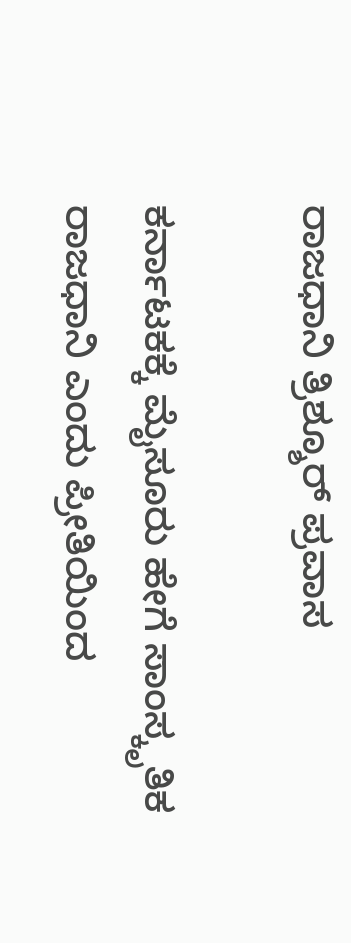ರಾಜಧಾನಿ ತ್ರಿಶ್ಶೂರ್ ಪ್ರವಾಸ

ಕರ್ನಾಟಕಕ್ಕೆ ಮೈಸೂರು ಹೇಗೆ ಸಾಂಸ್ಕೃತಿಕ ರಾಜಧಾನಿ ಎಂದು ಪ್ರೀತಿಯಿಂದ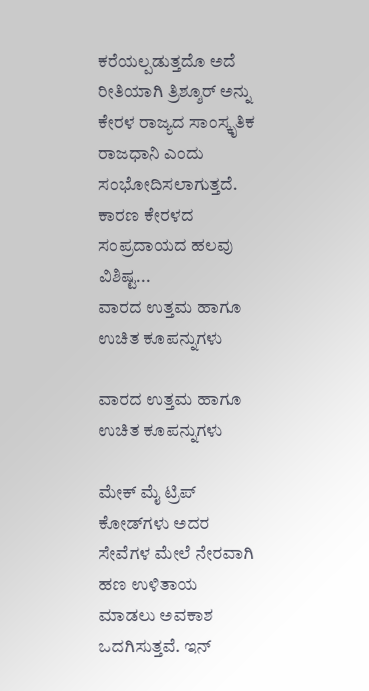ಕರೆಯಲ್ಪಡುತ್ತದೊ ಅದೆ ರೀತಿಯಾಗಿ ತ್ರಿಶ್ಶೂರ್ ಅನ್ನು ಕೇರಳ ರಾಜ್ಯದ ಸಾಂಸ್ಕೃತಿಕ ರಾಜಧಾನಿ ಎಂದು ಸಂಭೋದಿಸಲಾಗುತ್ತದೆ. ಕಾರಣ ಕೇರಳದ ಸಂಪ್ರದಾಯದ ಹಲವು ವಿಶಿಷ್ಟ...
ವಾರದ ಉತ್ತಮ ಹಾಗೂ ಉಚಿತ ಕೂಪನ್ನುಗಳು

ವಾರದ ಉತ್ತಮ ಹಾಗೂ ಉಚಿತ ಕೂಪನ್ನುಗಳು

ಮೇಕ್ ಮೈ ಟ್ರಿಪ್ ಕೋಡ್‍ಗಳು ಅದರ ಸೇವೆಗಳ ಮೇಲೆ ನೇರವಾಗಿ ಹಣ ಉಳಿತಾಯ ಮಾಡಲು ಅವಕಾಶ ಒದಗಿಸುತ್ತವೆ. ಇನ್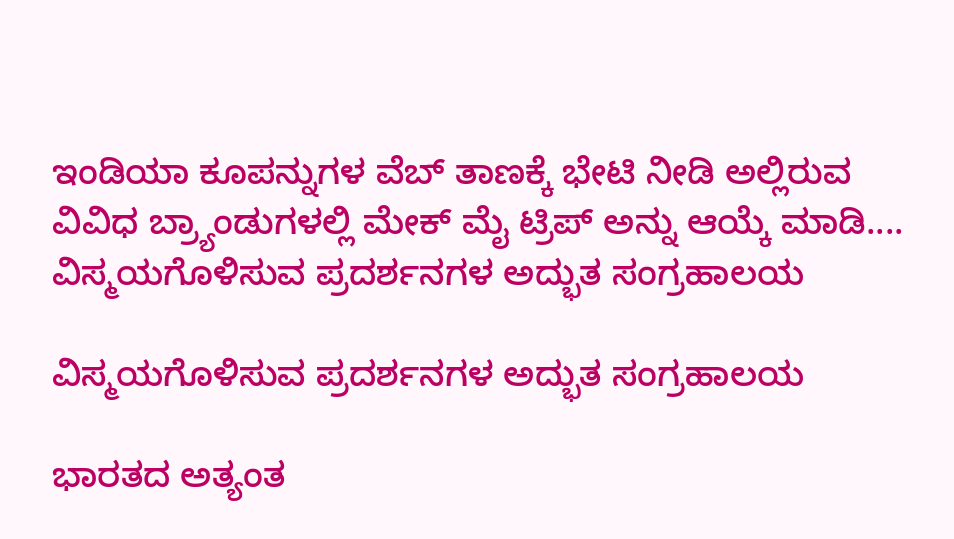ಇಂಡಿಯಾ ಕೂಪನ್ನುಗಳ ವೆಬ್ ತಾಣಕ್ಕೆ ಭೇಟಿ ನೀಡಿ ಅಲ್ಲಿರುವ ವಿವಿಧ ಬ್ರ್ಯಾಂಡುಗಳಲ್ಲಿ ಮೇಕ್ ಮೈ ಟ್ರಿಪ್ ಅನ್ನು ಆಯ್ಕೆ ಮಾಡಿ....
ವಿಸ್ಮಯಗೊಳಿಸುವ ಪ್ರದರ್ಶನಗಳ ಅದ್ಭುತ ಸಂಗ್ರಹಾಲಯ

ವಿಸ್ಮಯಗೊಳಿಸುವ ಪ್ರದರ್ಶನಗಳ ಅದ್ಭುತ ಸಂಗ್ರಹಾಲಯ

ಭಾರತದ ಅತ್ಯಂತ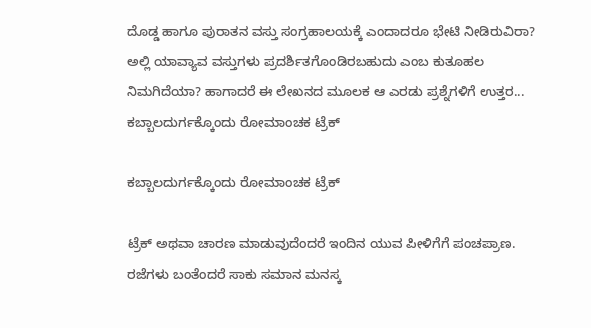ದೊಡ್ಡ ಹಾಗೂ ಪುರಾತನ ವಸ್ತು ಸಂಗ್ರಹಾಲಯಕ್ಕೆ ಎಂದಾದರೂ ಭೇಟಿ ನೀಡಿರುವಿರಾ? ಅಲ್ಲಿ ಯಾವ್ಯಾವ ವಸ್ತುಗಳು ಪ್ರದರ್ಶಿತಗೊಂಡಿರಬಹುದು ಎಂಬ ಕುತೂಹಲ ನಿಮಗಿದೆಯಾ? ಹಾಗಾದರೆ ಈ ಲೇಖನದ ಮೂಲಕ ಆ ಎರಡು ಪ್ರಶ್ನೆಗಳಿಗೆ ಉತ್ತರ...
ಕಬ್ಬಾಲದುರ್ಗಕ್ಕೊಂದು ರೋಮಾಂಚಕ ಟ್ರೆಕ್

ಕಬ್ಬಾಲದುರ್ಗಕ್ಕೊಂದು ರೋಮಾಂಚಕ ಟ್ರೆಕ್

ಟ್ರೆಕ್ ಅಥವಾ ಚಾರಣ ಮಾಡುವುದೆಂದರೆ ಇಂದಿನ ಯುವ ಪೀಳಿಗೆಗೆ ಪಂಚಪ್ರಾಣ. ರಜೆಗಳು ಬಂತೆಂದರೆ ಸಾಕು ಸಮಾನ ಮನಸ್ಕ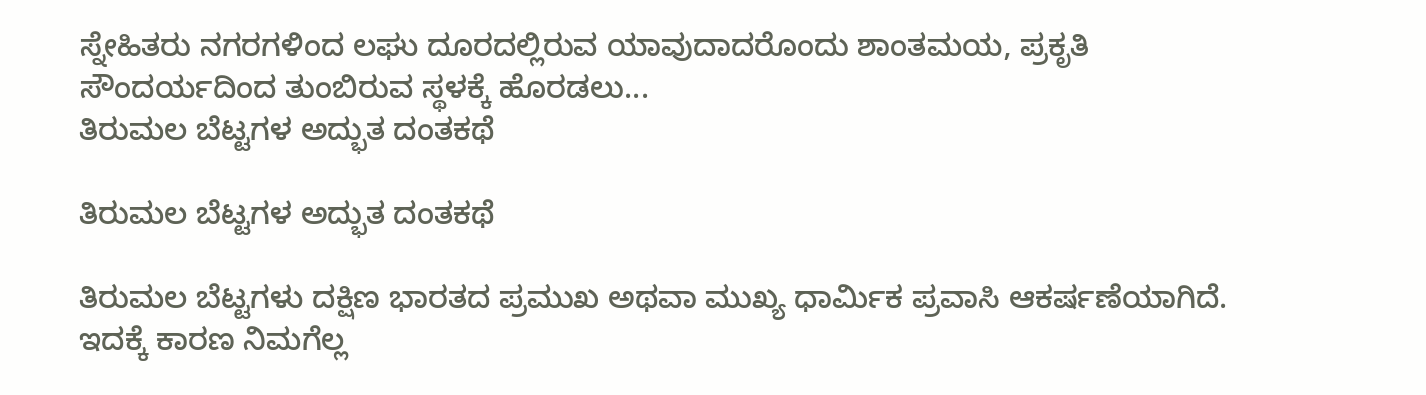ಸ್ನೇಹಿತರು ನಗರಗಳಿಂದ ಲಘು ದೂರದಲ್ಲಿರುವ ಯಾವುದಾದರೊಂದು ಶಾಂತಮಯ, ಪ್ರಕೃತಿ ಸೌಂದರ್ಯದಿಂದ ತುಂಬಿರುವ ಸ್ಥಳಕ್ಕೆ ಹೊರಡಲು...
ತಿರುಮಲ ಬೆಟ್ಟಗಳ ಅದ್ಭುತ ದಂತಕಥೆ

ತಿರುಮಲ ಬೆಟ್ಟಗಳ ಅದ್ಭುತ ದಂತಕಥೆ

ತಿರುಮಲ ಬೆಟ್ಟಗಳು ದಕ್ಷಿಣ ಭಾರತದ ಪ್ರಮುಖ ಅಥವಾ ಮುಖ್ಯ ಧಾರ್ಮಿಕ ಪ್ರವಾಸಿ ಆಕರ್ಷಣೆಯಾಗಿದೆ. ಇದಕ್ಕೆ ಕಾರಣ ನಿಮಗೆಲ್ಲ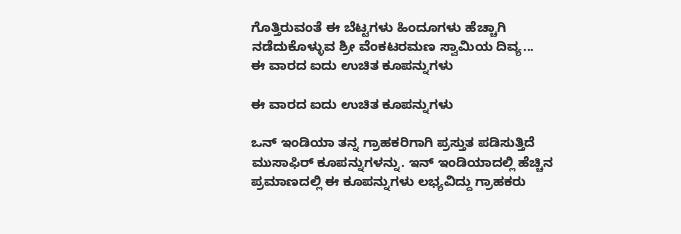ಗೊತ್ತಿರುವಂತೆ ಈ ಬೆಟ್ಟಗಳು ಹಿಂದೂಗಳು ಹೆಚ್ಚಾಗಿ ನಡೆದುಕೊಳ್ಳುವ ಶ್ರೀ ವೆಂಕಟರಮಣ ಸ್ವಾಮಿಯ ದಿವ್ಯ...
ಈ ವಾರದ ಐದು ಉಚಿತ ಕೂಪನ್ನುಗಳು

ಈ ವಾರದ ಐದು ಉಚಿತ ಕೂಪನ್ನುಗಳು

ಒನ್ ಇಂಡಿಯಾ ತನ್ನ ಗ್ರಾಹಕರಿಗಾಗಿ ಪ್ರಸ್ತುತ ಪಡಿಸುತ್ತಿದೆ ಮುಸಾಫಿರ್ ಕೂಪನ್ನುಗಳನ್ನು. ಇನ್ ಇಂಡಿಯಾದಲ್ಲಿ ಹೆಚ್ಚಿನ ಪ್ರಮಾಣದಲ್ಲಿ ಈ ಕೂಪನ್ನುಗಳು ಲಭ್ಯವಿದ್ದು ಗ್ರಾಹಕರು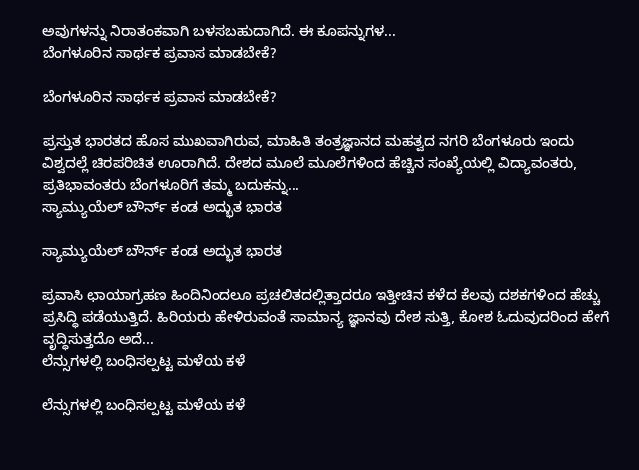ಅವುಗಳನ್ನು ನಿರಾತಂಕವಾಗಿ ಬಳಸಬಹುದಾಗಿದೆ. ಈ ಕೂಪನ್ನುಗಳ...
ಬೆಂಗಳೂರಿನ ಸಾರ್ಥಕ ಪ್ರವಾಸ ಮಾಡಬೇಕೆ?

ಬೆಂಗಳೂರಿನ ಸಾರ್ಥಕ ಪ್ರವಾಸ ಮಾಡಬೇಕೆ?

ಪ್ರಸ್ತುತ ಭಾರತದ ಹೊಸ ಮುಖವಾಗಿರುವ, ಮಾಹಿತಿ ತಂತ್ರಜ್ಞಾನದ ಮಹತ್ವದ ನಗರಿ ಬೆಂಗಳೂರು ಇಂದು ವಿಶ್ವದಲ್ಲೆ ಚಿರಪರಿಚಿತ ಊರಾಗಿದೆ. ದೇಶದ ಮೂಲೆ ಮೂಲೆಗಳಿಂದ ಹೆಚ್ಚಿನ ಸಂಖ್ಯೆಯಲ್ಲಿ ವಿದ್ಯಾವಂತರು, ಪ್ರತಿಭಾವಂತರು ಬೆಂಗಳೂರಿಗೆ ತಮ್ಮ ಬದುಕನ್ನು...
ಸ್ಯಾಮ್ಯುಯೆಲ್ ಬೌರ್ನ್ ಕಂಡ ಅದ್ಭುತ ಭಾರತ

ಸ್ಯಾಮ್ಯುಯೆಲ್ ಬೌರ್ನ್ ಕಂಡ ಅದ್ಭುತ ಭಾರತ

ಪ್ರವಾಸಿ ಛಾಯಾಗ್ರಹಣ ಹಿಂದಿನಿಂದಲೂ ಪ್ರಚಲಿತದಲ್ಲಿತ್ತಾದರೂ ಇತ್ತೀಚಿನ ಕಳೆದ ಕೆಲವು ದಶಕಗಳಿಂದ ಹೆಚ್ಚು ಪ್ರಸಿದ್ಧಿ ಪಡೆಯುತ್ತಿದೆ. ಹಿರಿಯರು ಹೇಳಿರುವಂತೆ ಸಾಮಾನ್ಯ ಜ್ಞಾನವು ದೇಶ ಸುತ್ತಿ, ಕೋಶ ಓದುವುದರಿಂದ ಹೇಗೆ ವೃದ್ಧಿಸುತ್ತದೊ ಅದೆ...
ಲೆನ್ಸುಗಳಲ್ಲಿ ಬಂಧಿಸಲ್ಪಟ್ಟ ಮಳೆಯ ಕಳೆ

ಲೆನ್ಸುಗಳಲ್ಲಿ ಬಂಧಿಸಲ್ಪಟ್ಟ ಮಳೆಯ ಕಳೆ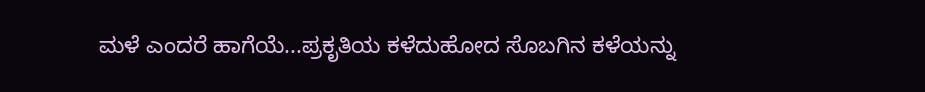ಮಳೆ ಎಂದರೆ ಹಾಗೆಯೆ...ಪ್ರಕೃತಿಯ ಕಳೆದುಹೋದ ಸೊಬಗಿನ ಕಳೆಯನ್ನು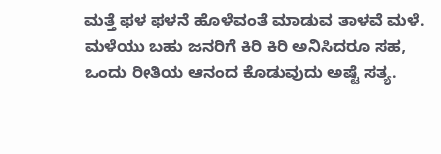ಮತ್ತೆ ಫಳ ಫಳನೆ ಹೊಳೆವಂತೆ ಮಾಡುವ ತಾಳವೆ ಮಳೆ. ಮಳೆಯು ಬಹು ಜನರಿಗೆ ಕಿರಿ ಕಿರಿ ಅನಿಸಿದರೂ ಸಹ, ಒಂದು ರೀತಿಯ ಆನಂದ ಕೊಡುವುದು ಅಷ್ಟೆ ಸತ್ಯ.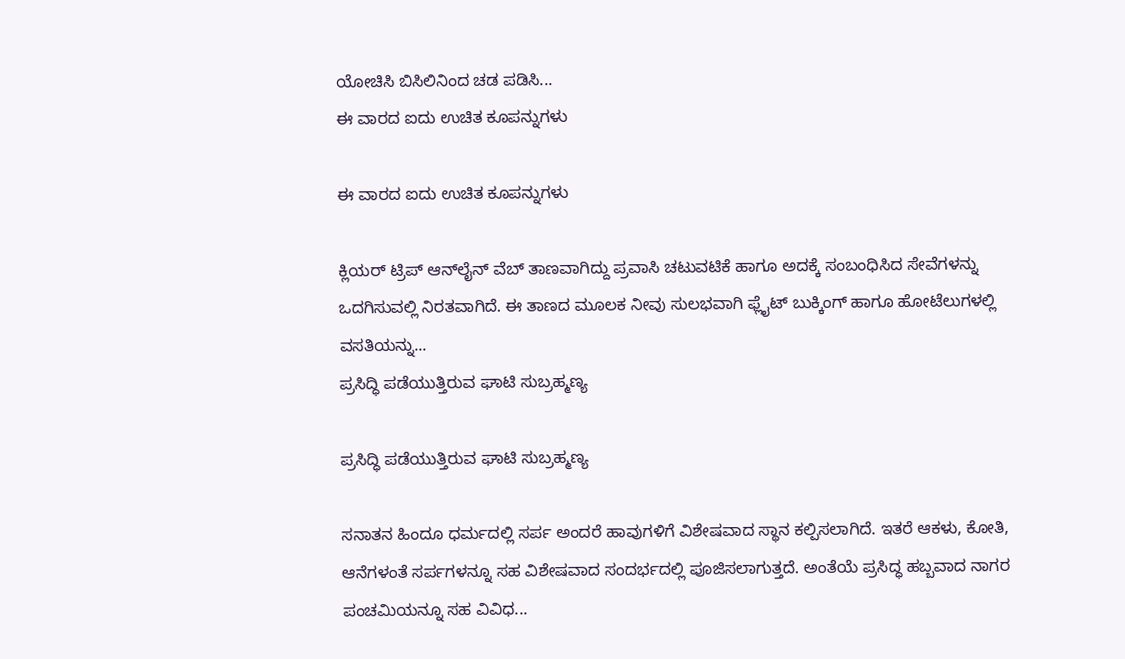ಯೋಚಿಸಿ ಬಿಸಿಲಿನಿಂದ ಚಡ ಪಡಿಸಿ...
ಈ ವಾರದ ಐದು ಉಚಿತ ಕೂಪನ್ನುಗಳು

ಈ ವಾರದ ಐದು ಉಚಿತ ಕೂಪನ್ನುಗಳು

ಕ್ಲಿಯರ್ ಟ್ರಿಪ್ ಆನ್‍ಲೈನ್ ವೆಬ್ ತಾಣವಾಗಿದ್ದು ಪ್ರವಾಸಿ ಚಟುವಟಿಕೆ ಹಾಗೂ ಅದಕ್ಕೆ ಸಂಬಂಧಿಸಿದ ಸೇವೆಗಳನ್ನು ಒದಗಿಸುವಲ್ಲಿ ನಿರತವಾಗಿದೆ. ಈ ತಾಣದ ಮೂಲಕ ನೀವು ಸುಲಭವಾಗಿ ಫ್ಲೈಟ್ ಬುಕ್ಕಿಂಗ್ ಹಾಗೂ ಹೋಟೆಲುಗಳಲ್ಲಿ ವಸತಿಯನ್ನು...
ಪ್ರಸಿದ್ಧಿ ಪಡೆಯುತ್ತಿರುವ ಘಾಟಿ ಸುಬ್ರಹ್ಮಣ್ಯ

ಪ್ರಸಿದ್ಧಿ ಪಡೆಯುತ್ತಿರುವ ಘಾಟಿ ಸುಬ್ರಹ್ಮಣ್ಯ

ಸನಾತನ ಹಿಂದೂ ಧರ್ಮದಲ್ಲಿ ಸರ್ಪ ಅಂದರೆ ಹಾವುಗಳಿಗೆ ವಿಶೇಷವಾದ ಸ್ಥಾನ ಕಲ್ಪಿಸಲಾಗಿದೆ. ಇತರೆ ಆಕಳು, ಕೋತಿ, ಆನೆಗಳಂತೆ ಸರ್ಪಗಳನ್ನೂ ಸಹ ವಿಶೇಷವಾದ ಸಂದರ್ಭದಲ್ಲಿ ಪೂಜಿಸಲಾಗುತ್ತದೆ. ಅಂತೆಯೆ ಪ್ರಸಿದ್ಧ ಹಬ್ಬವಾದ ನಾಗರ ಪಂಚಮಿಯನ್ನೂ ಸಹ ವಿವಿಧ...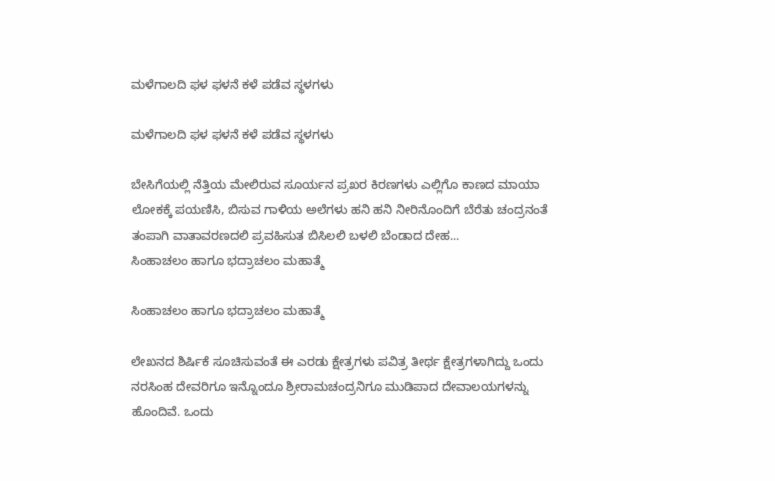ಮಳೆಗಾಲದಿ ಫಳ ಫಳನೆ ಕಳೆ ಪಡೆವ ಸ್ಥಳಗಳು

ಮಳೆಗಾಲದಿ ಫಳ ಫಳನೆ ಕಳೆ ಪಡೆವ ಸ್ಥಳಗಳು

ಬೇಸಿಗೆಯಲ್ಲಿ ನೆತ್ತಿಯ ಮೇಲಿರುವ ಸೂರ್ಯನ ಪ್ರಖರ ಕಿರಣಗಳು ಎಲ್ಲಿಗೊ ಕಾಣದ ಮಾಯಾ ಲೋಕಕ್ಕೆ ಪಯಣಿಸಿ, ಬಿಸುವ ಗಾಳಿಯ ಅಲೆಗಳು ಹನಿ ಹನಿ ನೀರಿನೊಂದಿಗೆ ಬೆರೆತು ಚಂದ್ರನಂತೆ ತಂಪಾಗಿ ವಾತಾವರಣದಲಿ ಪ್ರವಹಿಸುತ ಬಿಸಿಲಲಿ ಬಳಲಿ ಬೆಂಡಾದ ದೇಹ...
ಸಿಂಹಾಚಲಂ ಹಾಗೂ ಭದ್ರಾಚಲಂ ಮಹಾತ್ಮೆ

ಸಿಂಹಾಚಲಂ ಹಾಗೂ ಭದ್ರಾಚಲಂ ಮಹಾತ್ಮೆ

ಲೇಖನದ ಶಿರ್ಷಿಕೆ ಸೂಚಿಸುವಂತೆ ಈ ಎರಡು ಕ್ಷೇತ್ರಗಳು ಪವಿತ್ರ ತೀರ್ಥ ಕ್ಷೇತ್ರಗಳಾಗಿದ್ದು ಒಂದು ನರಸಿಂಹ ದೇವರಿಗೂ ಇನ್ನೊಂದೂ ಶ್ರೀರಾಮಚಂದ್ರನಿಗೂ ಮುಡಿಪಾದ ದೇವಾಲಯಗಳನ್ನು ಹೊಂದಿವೆ. ಒಂದು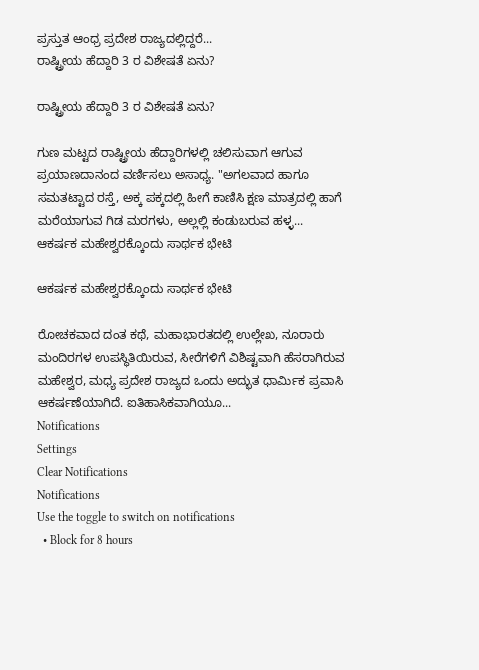ಪ್ರಸ್ತುತ ಆಂಧ್ರ ಪ್ರದೇಶ ರಾಜ್ಯದಲ್ಲಿದ್ದರೆ...
ರಾಷ್ಟ್ರೀಯ ಹೆದ್ದಾರಿ 3 ರ ವಿಶೇಷತೆ ಏನು?

ರಾಷ್ಟ್ರೀಯ ಹೆದ್ದಾರಿ 3 ರ ವಿಶೇಷತೆ ಏನು?

ಗುಣ ಮಟ್ಟದ ರಾಷ್ಟ್ರೀಯ ಹೆದ್ದಾರಿಗಳಲ್ಲಿ ಚಲಿಸುವಾಗ ಆಗುವ ಪ್ರಯಾಣದಾನಂದ ವರ್ಣಿಸಲು ಅಸಾಧ್ಯ. "ಅಗಲವಾದ ಹಾಗೂ ಸಮತಟ್ಟಾದ ರಸ್ತೆ, ಅಕ್ಕ ಪಕ್ಕದಲ್ಲಿ ಹೀಗೆ ಕಾಣಿಸಿ ಕ್ಷಣ ಮಾತ್ರದಲ್ಲಿ ಹಾಗೆ ಮರೆಯಾಗುವ ಗಿಡ ಮರಗಳು, ಅಲ್ಲಲ್ಲಿ ಕಂಡುಬರುವ ಹಳ್ಳ...
ಆಕರ್ಷಕ ಮಹೇಶ್ವರಕ್ಕೊಂದು ಸಾರ್ಥಕ ಭೇಟಿ

ಆಕರ್ಷಕ ಮಹೇಶ್ವರಕ್ಕೊಂದು ಸಾರ್ಥಕ ಭೇಟಿ

ರೋಚಕವಾದ ದಂತ ಕಥೆ, ಮಹಾಭಾರತದಲ್ಲಿ ಉಲ್ಲೇಖ, ನೂರಾರು ಮಂದಿರಗಳ ಉಪಸ್ಥಿತಿಯಿರುವ, ಸೀರೆಗಳಿಗೆ ವಿಶಿಷ್ಟವಾಗಿ ಹೆಸರಾಗಿರುವ ಮಹೇಶ್ವರ, ಮಧ್ಯ ಪ್ರದೇಶ ರಾಜ್ಯದ ಒಂದು ಅದ್ಭುತ ಧಾರ್ಮಿಕ ಪ್ರವಾಸಿ ಆಕರ್ಷಣೆಯಾಗಿದೆ. ಐತಿಹಾಸಿಕವಾಗಿಯೂ...
Notifications
Settings
Clear Notifications
Notifications
Use the toggle to switch on notifications
  • Block for 8 hours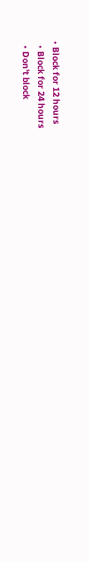• Block for 12 hours
  • Block for 24 hours
  • Don't block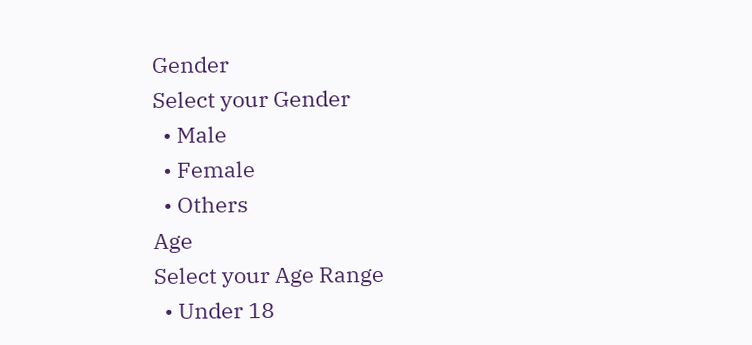Gender
Select your Gender
  • Male
  • Female
  • Others
Age
Select your Age Range
  • Under 18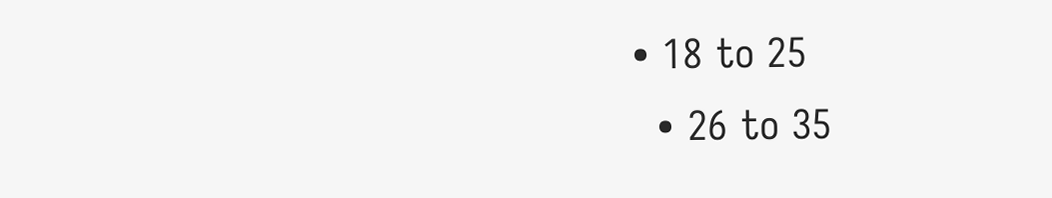• 18 to 25
  • 26 to 35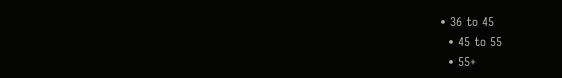• 36 to 45
  • 45 to 55
  • 55+